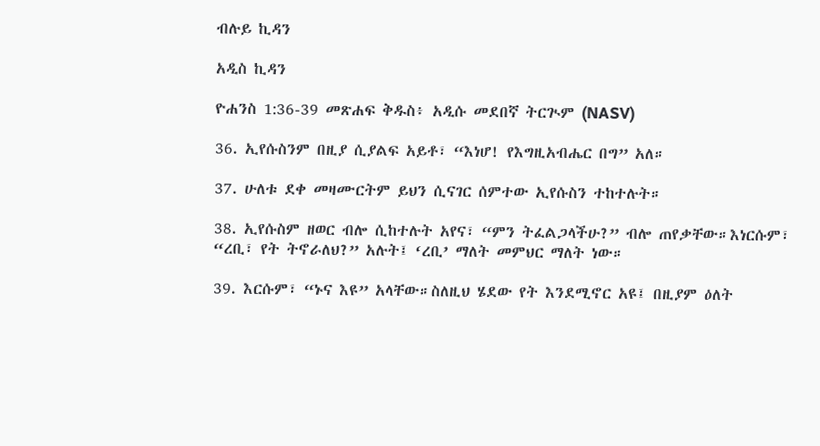ብሉይ ኪዳን

አዲስ ኪዳን

ዮሐንስ 1:36-39 መጽሐፍ ቅዱስ፥ አዲሱ መደበኛ ትርጒም (NASV)

36. ኢየሱስንም በዚያ ሲያልፍ አይቶ፣ “እነሆ! የእግዚአብሔር በግ” አለ።

37. ሁለቱ ደቀ መዛሙርትም ይህን ሲናገር ሰምተው ኢየሱስን ተከተሉት።

38. ኢየሱስም ዘወር ብሎ ሲከተሉት አየና፣ “ምን ትፈልጋላችሁ?” ብሎ ጠየቃቸው።እነርሱም፣ “ረቢ፣ የት ትኖራለህ?” አሉት፤ ‘ረቢ’ ማለት መምህር ማለት ነው።

39. እርሱም፣ “ኑና እዩ” አላቸው።ስለዚህ ሄደው የት እንደሚኖር አዩ፤ በዚያም ዕለት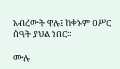አብረውት ዋሉ፤ ከቀኑም ዐሥር ሰዓት ያህል ነበር።

ሙሉ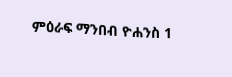ምዕራፍ ማንበብ ዮሐንስ 1